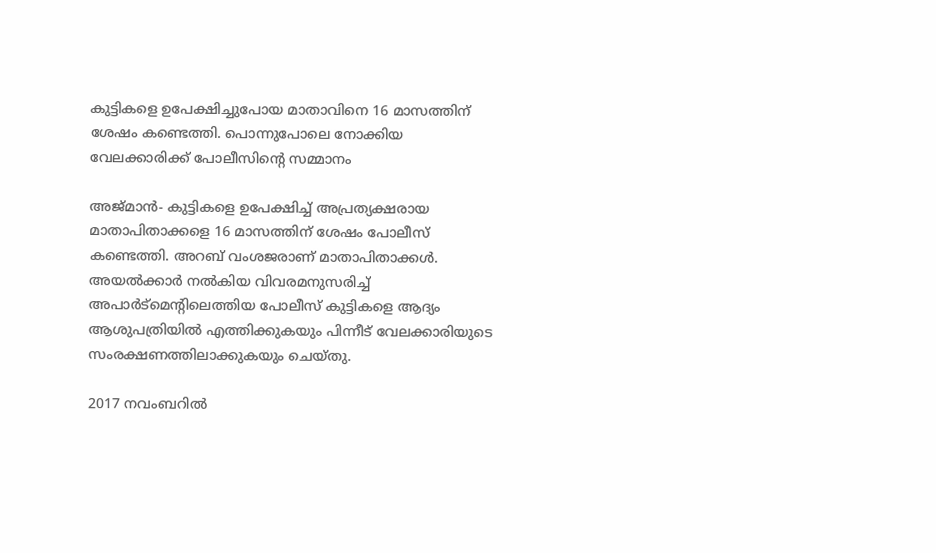കുട്ടികളെ ഉപേക്ഷിച്ചുപോയ മാതാവിനെ 16 മാസത്തിന് ശേഷം കണ്ടെത്തി. പൊന്നുപോലെ നോക്കിയ വേലക്കാരിക്ക് പോലീസിന്റെ സമ്മാനം

അജ്മാന്‍- കുട്ടികളെ ഉപേക്ഷിച്ച് അപ്രത്യക്ഷരായ മാതാപിതാക്കളെ 16 മാസത്തിന് ശേഷം പോലീസ് കണ്ടെത്തി. അറബ് വംശജരാണ് മാതാപിതാക്കള്‍. അയല്‍ക്കാര്‍ നല്‍കിയ വിവരമനുസരിച്ച് അപാര്‍ട്‌മെന്റിലെത്തിയ പോലീസ് കുട്ടികളെ ആദ്യം ആശുപത്രിയില്‍ എത്തിക്കുകയും പിന്നീട് വേലക്കാരിയുടെ സംരക്ഷണത്തിലാക്കുകയും ചെയ്തു.

2017 നവംബറില്‍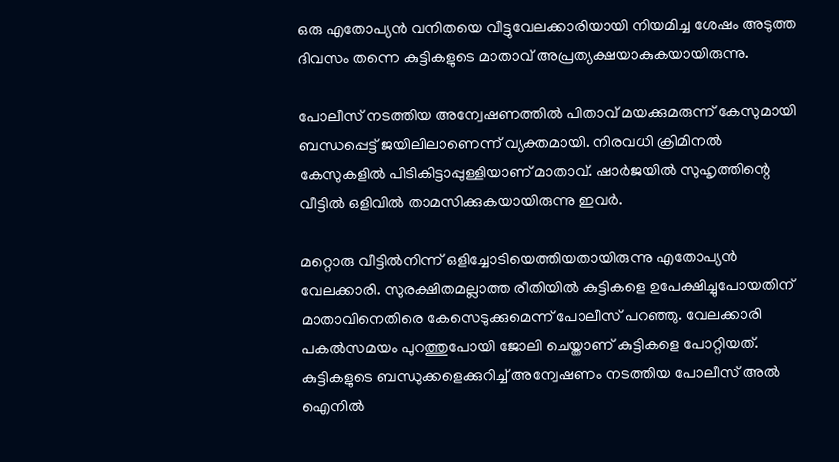ഒരു എതോപ്യന്‍ വനിതയെ വീട്ടുവേലക്കാരിയായി നിയമിച്ച ശേഷം അടുത്ത ദിവസം തന്നെ കുട്ടികളുടെ മാതാവ് അപ്രത്യക്ഷയാകുകയായിരുന്നു.

പോലീസ് നടത്തിയ അന്വേഷണത്തില്‍ പിതാവ് മയക്കുമരുന്ന് കേസുമായി ബന്ധപ്പെട്ട് ജയിലിലാണെന്ന് വ്യക്തമായി. നിരവധി ക്രിമിനല്‍ കേസുകളില്‍ പിടികിട്ടാപ്പുള്ളിയാണ് മാതാവ്. ഷാര്‍ജയില്‍ സുഹൃത്തിന്റെ വീട്ടില്‍ ഒളിവില്‍ താമസിക്കുകയായിരുന്നു ഇവര്‍.

മറ്റൊരു വീട്ടില്‍നിന്ന് ഒളിച്ചോടിയെത്തിയതായിരുന്നു എതോപ്യന്‍ വേലക്കാരി. സുരക്ഷിതമല്ലാത്ത രീതിയില്‍ കുട്ടികളെ ഉപേക്ഷിച്ചുപോയതിന് മാതാവിനെതിരെ കേസെടുക്കുമെന്ന് പോലീസ് പറഞ്ഞു. വേലക്കാരി പകല്‍സമയം പുറത്തുപോയി ജോലി ചെയ്താണ് കുട്ടികളെ പോറ്റിയത്. കുട്ടികളുടെ ബന്ധുക്കളെക്കുറിച്ച് അന്വേഷണം നടത്തിയ പോലീസ് അല്‍ ഐനില്‍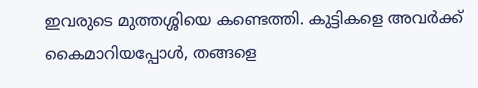ഇവരുടെ മുത്തശ്ശിയെ കണ്ടെത്തി. കുട്ടികളെ അവര്‍ക്ക് കൈമാറിയപ്പോള്‍, തങ്ങളെ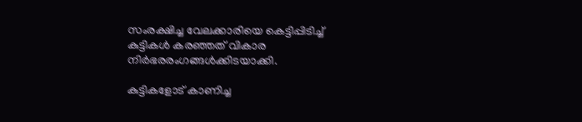സംരക്ഷിച്ച വേലക്കാരിയെ കെട്ടിപ്പിടിച്ച് കുട്ടികള്‍ കരഞ്ഞത് വികാര നിര്‍ഭരരംഗങ്ങള്‍ക്കിടയാക്കി.

കുട്ടികളോട് കാണിച്ച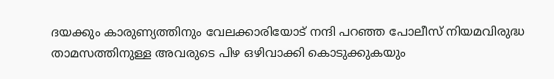ദയക്കും കാരുണ്യത്തിനും വേലക്കാരിയോട് നന്ദി പറഞ്ഞ പോലീസ് നിയമവിരുദ്ധ താമസത്തിനുള്ള അവരുടെ പിഴ ഒഴിവാക്കി കൊടുക്കുകയും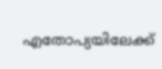എതോപ്യയിലേക്ക്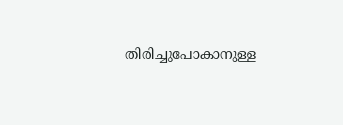തിരിച്ചുപോകാനുള്ള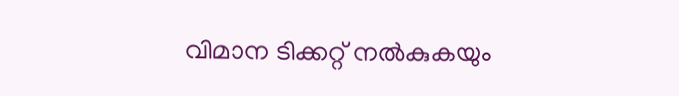വിമാന ടിക്കറ്റ് നല്‍കുകയും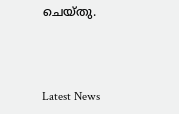ചെയ്തു.



Latest News